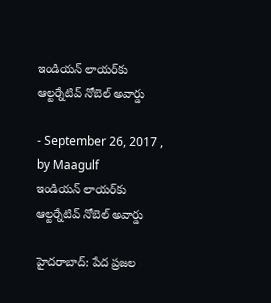ఇండియన్ లాయర్‌కు ఆల్టర్నేటివ్ నోబెల్ అవార్డు

- September 26, 2017 , by Maagulf
ఇండియన్ లాయర్‌కు ఆల్టర్నేటివ్ నోబెల్ అవార్డు

హైదరాబాద్: పేద ప్రజల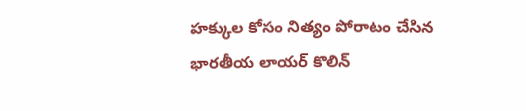హక్కుల కోసం నిత్యం పోరాటం చేసిన భారతీయ లాయర్ కొలిన్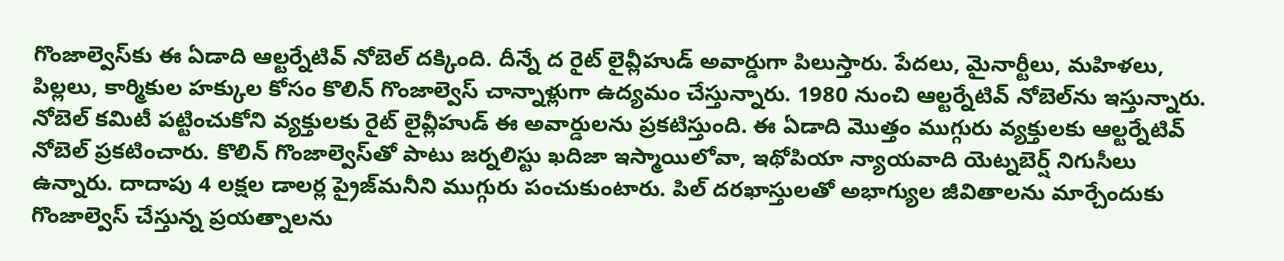గొంజాల్వెస్‌కు ఈ ఏడాది ఆల్టర్నేటివ్ నోబెల్ దక్కింది. దీన్నే ద రైట్ లైవ్లీహుడ్ అవార్డుగా పిలుస్తారు. పేదలు, మైనార్టీలు, మహిళలు, పిల్లలు, కార్మికుల హక్కుల కోసం కొలిన్ గొంజాల్వెస్ చాన్నాళ్లుగా ఉద్యమం చేస్తున్నారు. 1980 నుంచి ఆల్టర్నేటివ్ నోబెల్‌ను ఇస్తున్నారు. నోబెల్ కమిటీ పట్టించుకోని వ్యక్తులకు రైట్ లైవ్లీహుడ్ ఈ అవార్డులను ప్రకటిస్తుంది. ఈ ఏడాది మొత్తం ముగ్గురు వ్యక్తులకు ఆల్టర్నేటివ్ నోబెల్ ప్రకటించారు. కొలిన్ గొంజాల్వెస్‌తో పాటు జర్నలిస్టు ఖదిజా ఇస్మాయిలోవా, ఇథోపియా న్యాయవాది యెట్నబెర్ష్ నిగుసీలు ఉన్నారు. దాదాపు 4 లక్షల డాలర్ల ప్రైజ్‌మనీని ముగ్గురు పంచుకుంటారు. పిల్ దరఖాస్తులతో అభాగ్యుల జీవితాలను మార్చేందుకు గొంజాల్వెస్ చేస్తున్న ప్రయత్నాలను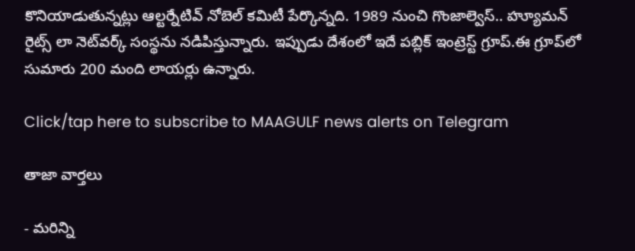కొనియాడుతున్నట్లు ఆల్టర్నేటివ్ నోబెల్ కమిటీ పేర్కొన్నది. 1989 నుంచి గొంజాల్వెస్.. హ్యూమన్ రైట్స్ లా నెట్‌వర్క్ సంస్థను నడిపిస్తున్నారు. ఇప్పుడు దేశంలో ఇదే పబ్లిక్ ఇంట్రెస్ట్ గ్రూప్.ఈ గ్రూప్‌లో సుమారు 200 మంది లాయర్లు ఉన్నారు.

Click/tap here to subscribe to MAAGULF news alerts on Telegram

తాజా వార్తలు

- మరిన్ని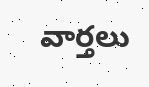వార్తలు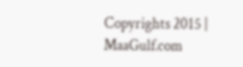Copyrights 2015 | MaaGulf.com